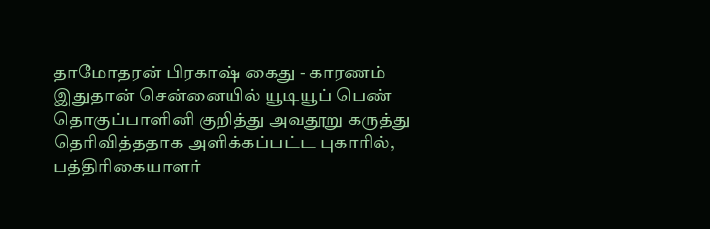தாமோதரன் பிரகாஷ் கைது - காரணம் இதுதான் சென்னையில் யூடியூப் பெண் தொகுப்பாளினி குறித்து அவதூறு கருத்து தெரிவித்ததாக அளிக்கப்பட்ட புகாரில், பத்திரிகையாளர்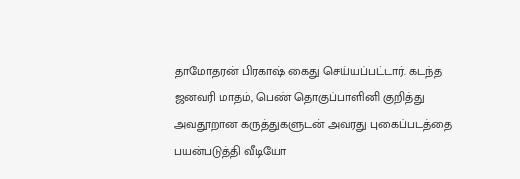தாமோதரன் பிரகாஷ் கைது செய்யப்பட்டார். கடந்த ஜனவரி மாதம், பெண் தொகுப்பாளினி குறித்து அவதூறான கருத்துகளுடன் அவரது புகைப்படத்தை பயன்படுத்தி வீடியோ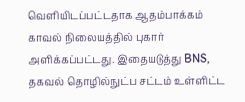வெளியிடப்பட்டதாக ஆதம்பாக்கம் காவல் நிலையத்தில் புகார் அளிக்கப்பட்டது. இதையடுத்து BNS, தகவல் தொழில்நுட்ப சட்டம் உள்ளிட்ட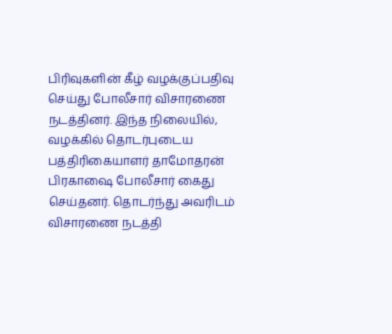பிரிவுகளின் கீழ் வழக்குப்பதிவு செய்து போலீசார் விசாரணை நடத்தினர். இந்த நிலையில், வழக்கில் தொடர்புடைய பத்திரிகையாளர் தாமோதரன் பிரகாஷை போலீசார் கைது செய்தனர். தொடர்ந்து அவரிடம் விசாரணை நடத்தி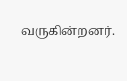வருகின்றனர்.